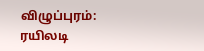விழுப்புரம்: ரயிலடி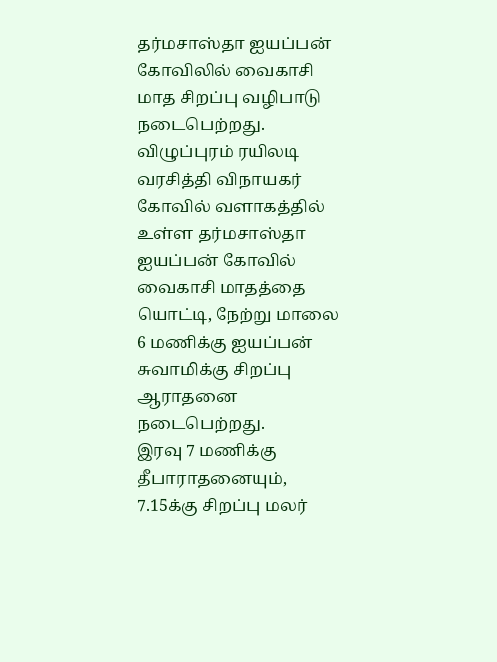தர்மசாஸ்தா ஐயப்பன் கோவிலில் வைகாசி மாத சிறப்பு வழிபாடு நடைபெற்றது.
விழுப்புரம் ரயிலடி வரசித்தி விநாயகர் கோவில் வளாகத்தில் உள்ள தர்மசாஸ்தா ஐயப்பன் கோவில் வைகாசி மாதத்தை யொட்டி, நேற்று மாலை 6 மணிக்கு ஐயப்பன் சுவாமிக்கு சிறப்பு ஆராதனை நடைபெற்றது.
இரவு 7 மணிக்கு தீபாராதனையும், 7.15க்கு சிறப்பு மலர்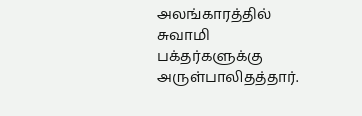அலங்காரத்தில் சுவாமி பக்தர்களுக்கு அருள்பாலிதத்தார்.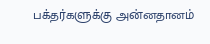பக்தர்களுக்கு அன்னதானம்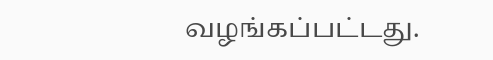வழங்கப்பட்டது.